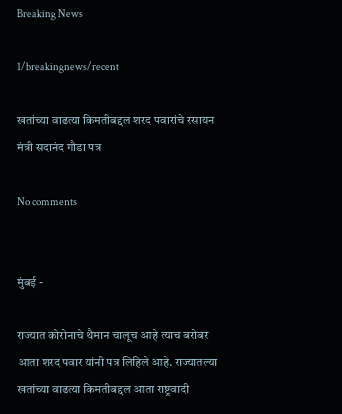Breaking News

1/breakingnews/recent

खतांच्या वाढत्या किमतीबद्दल शरद पवारांचे रसायन मंत्री सदानंद गौडा पत्र

No comments


मुंबई -

राज्यात कोरोनाचे थैमान चालूच आहे त्याच बरोबर आता शरद पवार यांनी पत्र लिहिले आहे. राज्यातल्या खतांच्या वाढत्या किमतीबद्दल आता राष्ट्रवादी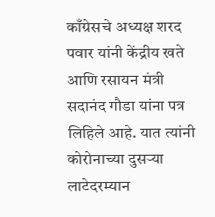काँग्रेसचे अध्यक्ष शरद पवार यांनी केंद्रीय खते आणि रसायन मंत्री सदानंद गौडा यांना पत्र लिहिले आहे. यात त्यांनी कोरोनाच्या दुसऱ्या लाटेदरम्यान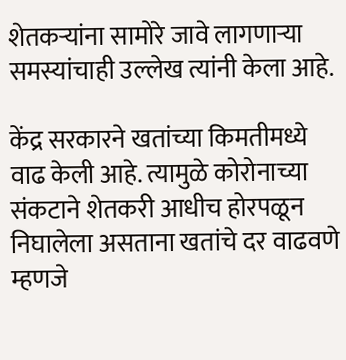शेतकऱ्यांना सामोरे जावे लागणाऱ्या समस्यांचाही उल्लेख त्यांनी केला आहे.

केंद्र सरकारने खतांच्या किमतीमध्ये वाढ केली आहे. त्यामुळे कोरोनाच्या संकटाने शेतकरी आधीच होरपळून निघालेला असताना खतांचे दर वाढवणे म्हणजे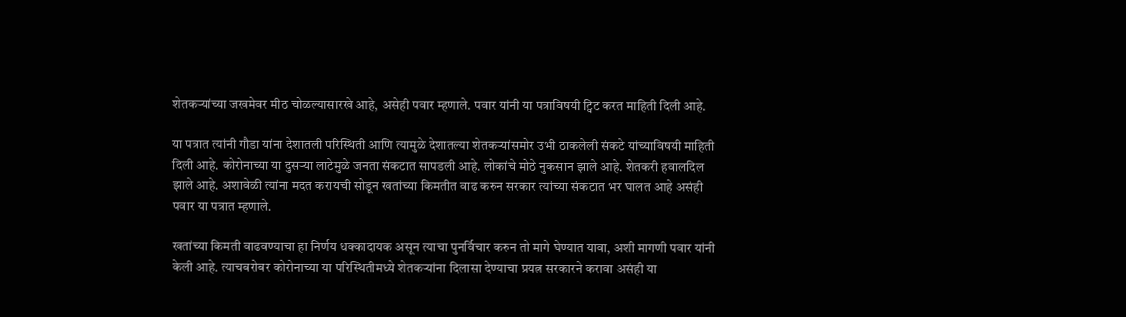शेतकऱ्यांच्या जखमेवर मीठ चोळल्यासारखे आहे, असेही पवार म्हणाले. पवार यांनी या पत्राविषयी ट्विट करत माहिती दिली आहे.

या पत्रात त्यांनी गौडा यांना देशातली परिस्थिती आणि त्यामुळे देशातल्या शेतकऱ्यांसमोर उभी ठाकलेली संकटे यांच्याविषयी माहिती दिली आहे. कोरोनाच्या या दुसऱ्या लाटेमुळे जनता संकटात सापडली आहे. लोकांचे मोठे नुकसान झाले आहे. शेतकरी हवालदिल झाले आहे. अशावेळी त्यांना मदत करायची सोडून खतांच्या किमतीत वाढ करुन सरकार त्यांच्या संकटात भर घालत आहे असंही पवार या पत्रात म्हणाले.

खतांच्या किमती वाढवण्याचा हा निर्णय धक्कादायक असून त्याचा पुनर्विचार करुन तो मागे घेण्यात यावा, अशी मागणी पवार यांनी केली आहे. त्याचबरोबर कोरोनाच्या या परिस्थितीमध्ये शेतकऱ्यांना दिलासा देण्याचा प्रयत्न सरकारने करावा असंही या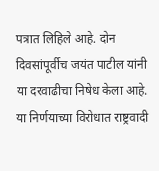पत्रात लिहिले आहे. दोन दिवसांपूर्वीच जयंत पाटील यांनी या दरवाढीचा निषेध केला आहे. या निर्णयाच्या विरोधात राष्ट्रवादी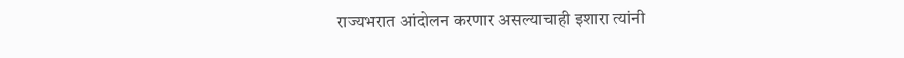राज्यभरात आंदोलन करणार असल्याचाही इशारा त्यांनी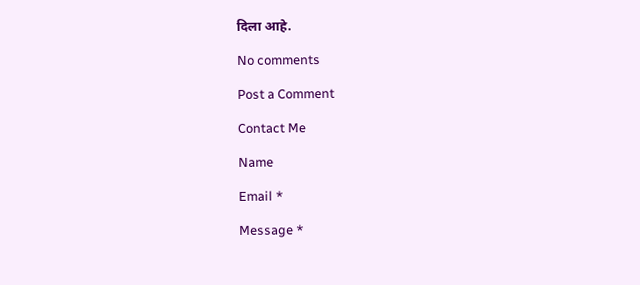दिला आहे.

No comments

Post a Comment

Contact Me

Name

Email *

Message *